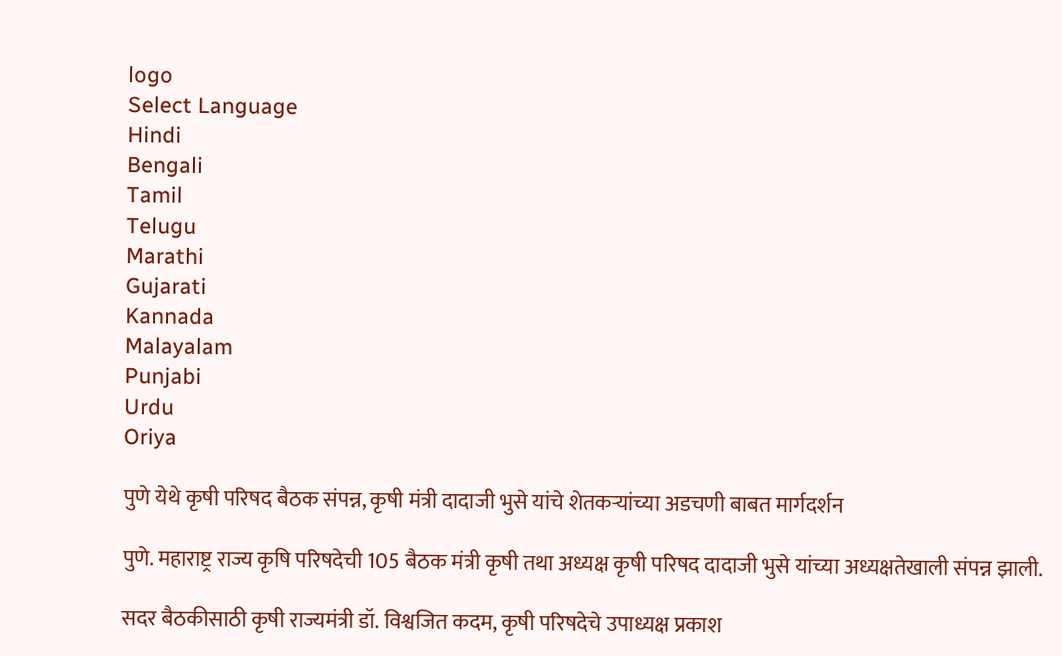logo
Select Language
Hindi
Bengali
Tamil
Telugu
Marathi
Gujarati
Kannada
Malayalam
Punjabi
Urdu
Oriya

पुणे येथे कृषी परिषद बैठक संपन्न, कृषी मंत्री दादाजी भुसे यांचे शेतकऱ्यांच्या अडचणी बाबत मार्गदर्शन

पुणे. महाराष्ट्र राज्य कृषि परिषदेची 105 बैठक मंत्री कृषी तथा अध्यक्ष कृषी परिषद दादाजी भुसे यांच्या अध्यक्षतेखाली संपन्न झाली.

सदर बैठकीसाठी कृषी राज्यमंत्री डॉ. विश्वजित कदम, कृषी परिषदेचे उपाध्यक्ष प्रकाश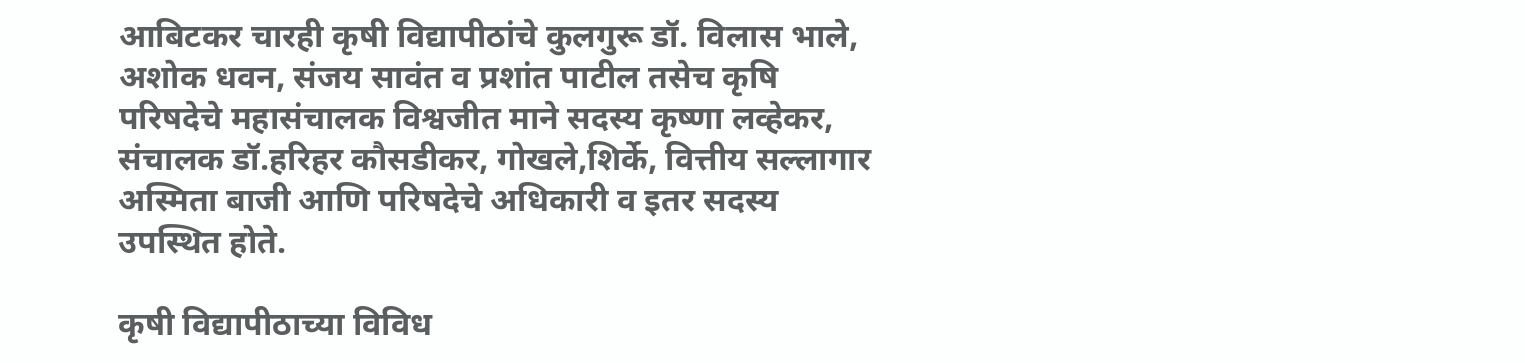आबिटकर चारही कृषी विद्यापीठांचे कुलगुरू डॉ. विलास भाले, अशोक धवन, संजय सावंत व प्रशांत पाटील तसेच कृषि परिषदेचे महासंचालक विश्वजीत माने सदस्य कृष्णा लव्हेकर, संचालक डॉ.हरिहर कौसडीकर, गोखले,शिर्के, वित्तीय सल्लागार अस्मिता बाजी आणि परिषदेचे अधिकारी व इतर सदस्य उपस्थित होते.

कृषी विद्यापीठाच्या विविध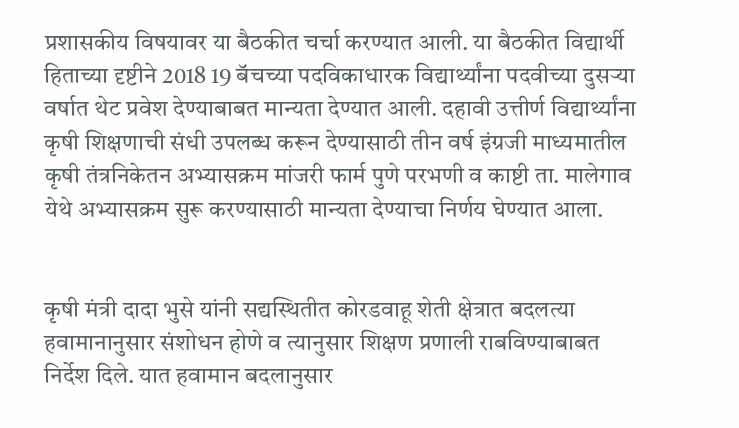प्रशासकीय विषयावर या बैठकीत चर्चा करण्यात आली. या बैठकीत विद्यार्थी हिताच्या दृष्टीने 2018 19 बॅचच्या पदविकाधारक विद्यार्थ्यांना पदवीच्या दुसऱ्या वर्षात थेट प्रवेश देण्याबाबत मान्यता देण्यात आली. दहावी उत्तीर्ण विद्यार्थ्यांना कृषी शिक्षणाची संधी उपलब्ध करून देण्यासाठी तीन वर्ष इंग्रजी माध्यमातील कृषी तंत्रनिकेतन अभ्यासक्रम मांजरी फार्म पुणे परभणी व काष्टी ता. मालेगाव येथे अभ्यासक्रम सुरू करण्यासाठी मान्यता देण्याचा निर्णय घेण्यात आला.


कृषी मंत्री दादा भुसे यांनी सद्यस्थितीत कोरडवाहू शेती क्षेत्रात बदलत्या हवामानानुसार संशोधन होणे व त्यानुसार शिक्षण प्रणाली राबविण्याबाबत निर्देश दिले. यात हवामान बदलानुसार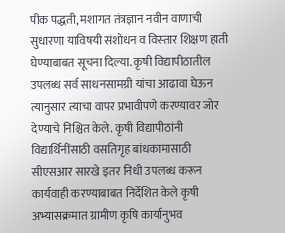पीक पद्धती, मशागत तंत्रज्ञान नवीन वाणाची सुधारणा याविषयी संशोधन व विस्‍तार शिक्षण हाती घेण्याबाबत सूचना दिल्या. कृषी विद्यापीठातील उपलब्ध सर्व साधनसामग्री यांचा आढावा घेऊन त्यानुसार त्याचा वापर प्रभावीपणे करण्यावर जोर देण्याचे निश्चित केले. कृषी विद्यापीठांनी विद्यार्थिनींसाठी वसतिगृह बांधकामासाठी सीएसआर सारखे इतर निधी उपलब्ध करून कार्यवाही करण्याबाबत निर्देशित केले कृषी अभ्यासक्रमात ग्रामीण कृषि कार्यानुभव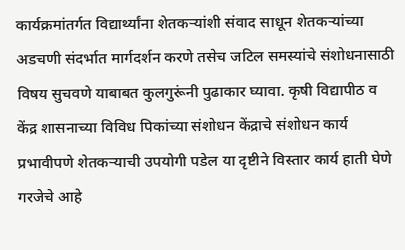कार्यक्रमांतर्गत विद्यार्थ्यांना शेतकऱ्यांशी संवाद साधून शेतकऱ्यांच्या अडचणी संदर्भात मार्गदर्शन करणे तसेच जटिल समस्यांचे संशोधनासाठी विषय सुचवणे याबाबत कुलगुरूंनी पुढाकार घ्यावा. कृषी विद्यापीठ व केंद्र शासनाच्या विविध पिकांच्या संशोधन केंद्राचे संशोधन कार्य प्रभावीपणे शेतकऱ्याची उपयोगी पडेल या दृष्टीने विस्तार कार्य हाती घेणे गरजेचे आहे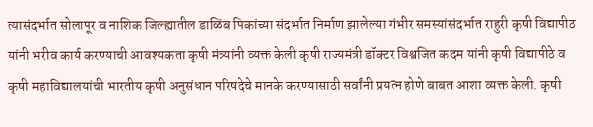त्यासंदर्भात सोलापूर व नाशिक जिल्ह्यातील डाळिंब पिकांच्या संदर्भात निर्माण झालेल्या गंभीर समस्यांसंदर्भात राहुरी कृषी विद्यापीठ यांनी भरीव कार्य करण्याची आवश्यकता कृषी मंत्र्यांनी व्यक्त केली कृषी राज्यमंत्री डॉक्टर विश्वजित कदम यांनी कृषी विद्यापीठे व कृषी महाविद्यालयांची भारतीय कृषी अनुसंधान परिषदेचे मानके करण्यासाठी सर्वांनी प्रयत्न होणे बाबत आशा व्यक्त केली. कृषी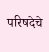परिषदेचे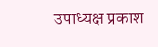उपाध्यक्ष प्रकाश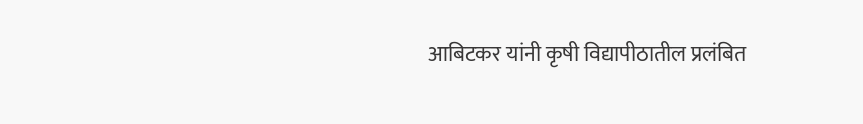आबिटकर यांनी कृषी विद्यापीठातील प्रलंबित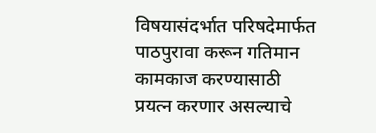विषयासंदर्भात परिषदेमार्फत पाठपुरावा करून गतिमान कामकाज करण्यासाठी प्रयत्न करणार असल्याचे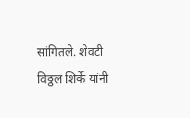सांगितले. शेवटी विठ्ठल शिर्के यांनी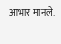आभार मानले.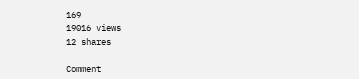169
19016 views
12 shares

Comment